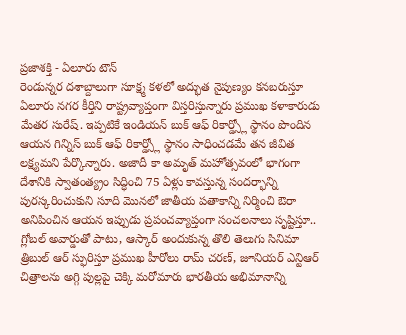ప్రజాశక్తి - ఏలూరు టౌన్
రెండున్నర దశాబ్దాలుగా సూక్ష్మ కళలో అద్భుత నైపుణ్యం కనబరుస్తూ ఏలూరు నగర కీర్తిని రాష్ట్రవ్యాప్తంగా విస్తరిస్తున్నారు ప్రముఖ కళాకారుడు మేతర సురేష్. ఇప్పటికే ఇండియన్ బుక్ ఆఫ్ రికార్డ్స్లో స్థానం పొందిన ఆయన గిన్నిస్ బుక్ ఆఫ్ రికార్డ్స్లో స్థానం సాధించడమే తన జీవిత లక్ష్యమని పేర్కొన్నారు. అజాదీ కా అమృత్ మహోత్సవంలో భాగంగా దేశానికి స్వాతంత్య్రం సిద్ధించి 75 ఏళ్లు కావస్తున్న సందర్భాన్ని పురస్కరించుకుని సూది మొనలో జాతీయ పతాకాన్ని నిర్మించి ఔరా అనిపించిన ఆయన ఇప్పుడు ప్రపంచవ్యాప్తంగా సంచలనాలు సృష్టిస్తూ.. గ్లోబల్ అవార్డుతో పాటు, ఆస్కార్ అందుకున్న తొలి తెలుగు సినిమా త్రిబుల్ ఆర్ స్ఫురిస్తూ ప్రముఖ హీరోలు రామ్ చరణ్, జూనియర్ ఎన్టిఆర్ చిత్రాలను అగ్గి పుల్లపై చెక్కి మరోమారు భారతీయ అభిమానాన్ని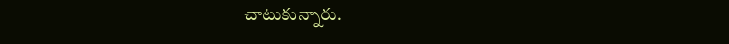చాటుకున్నారు.